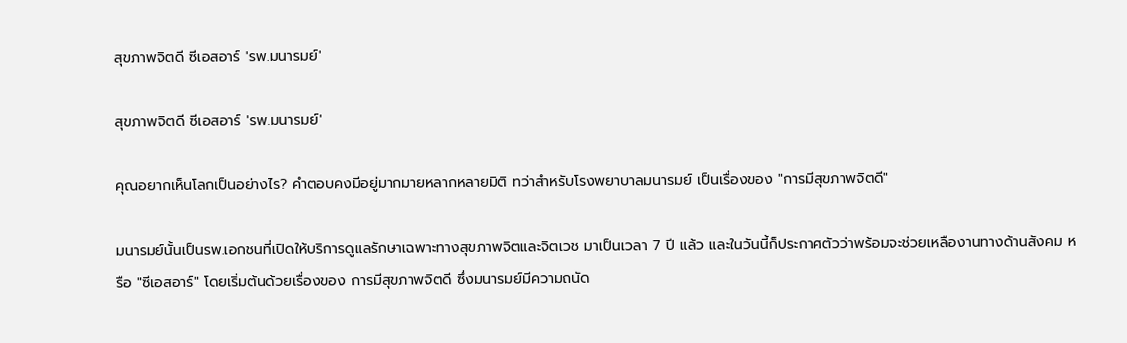สุขภาพจิตดี ซีเอสอาร์ 'รพ.มนารมย์'

สุขภาพจิตดี ซีเอสอาร์ 'รพ.มนารมย์'

คุณอยากเห็นโลกเป็นอย่างไร? คำตอบคงมีอยู่มากมายหลากหลายมิติ ทว่าสำหรับโรงพยาบาลมนารมย์ เป็นเรื่องของ "การมีสุขภาพจิตดี"

มนารมย์นั้นเป็นรพ.เอกชนที่เปิดให้บริการดูแลรักษาเฉพาะทางสุขภาพจิตและจิตเวช มาเป็นเวลา 7 ปี แล้ว และในวันนี้ก็ประกาศตัวว่าพร้อมจะช่วยเหลืองานทางด้านสังคม หรือ "ซีเอสอาร์" โดยเริ่มต้นด้วยเรื่องของ การมีสุขภาพจิตดี ซึ่งมนารมย์มีความถนัด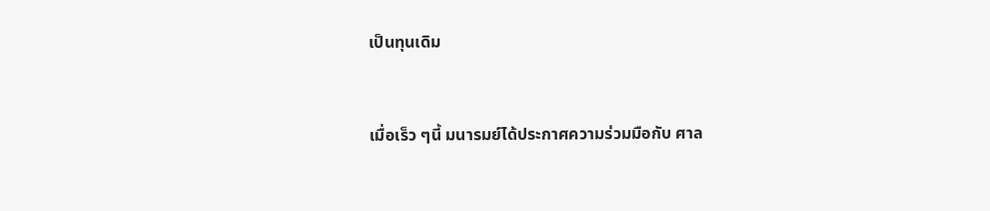เป็นทุนเดิม


เมื่อเร็ว ๆนี้ มนารมย์ได้ประกาศความร่วมมือกับ ศาล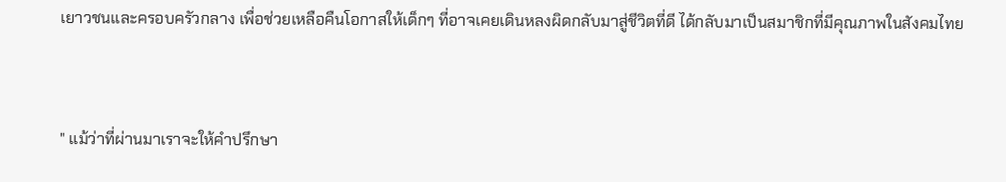เยาวชนและครอบครัวกลาง เพื่อช่วยเหลือคืนโอกาสให้เด็กๆ ที่อาจเคยเดินหลงผิดกลับมาสู่ชีวิตที่ดี ได้กลับมาเป็นสมาชิกที่มีคุณภาพในสังคมไทย


" แม้ว่าที่ผ่านมาเราจะให้คำปรึกษา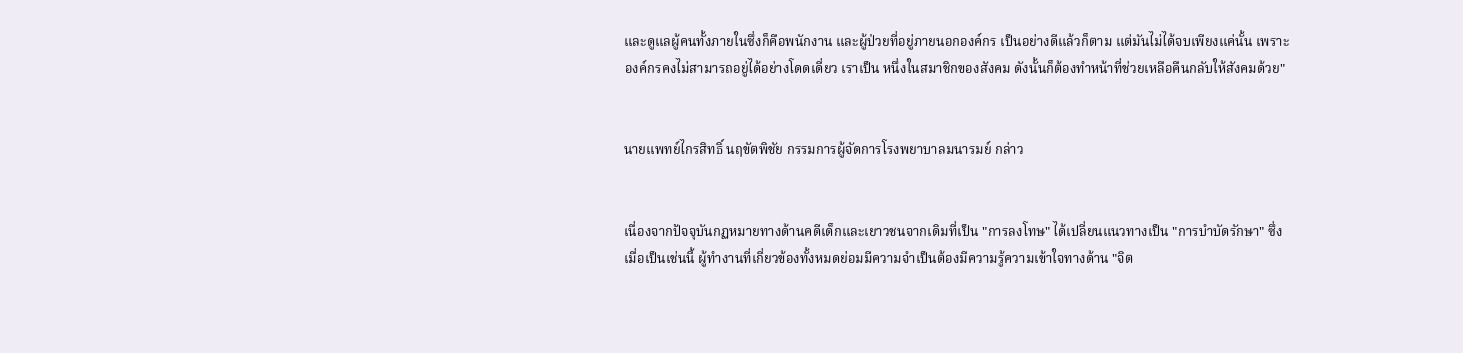และดูแลผู้คนทั้งภายในซึ่งก็คือพนักงาน และผู้ป่วยที่อยู่ภายนอกองค์กร เป็นอย่างดีแล้วก็ตาม แต่มันไม่ได้จบเพียงแค่นั้น เพราะองค์กรคงไม่สามารถอยู่ได้อย่างโดดเดี่ยว เราเป็น หนึ่งในสมาชิกของสังคม ดังนั้นก็ต้องทำหน้าที่ช่วยเหลือคืนกลับให้สังคมด้วย"


นายแพทย์ไกรสิทธิ์ นฤขัตพิชัย กรรมการผู้จัดการโรงพยาบาลมนารมย์ กล่าว


เนื่องจากปัจจุบันกฏหมายทางด้านคดีเด็กและเยาวชนจากเดิมที่เป็น "การลงโทษ" ได้เปลี่ยนแนวทางเป็น "การบำบัดรักษา" ซึ่งเมื่อเป็นเช่นนี้ ผู้ทำงานที่เกี่ยวข้องทั้งหมดย่อมมีความจำเป็นต้องมีความรู้ความเข้าใจทางด้าน "จิต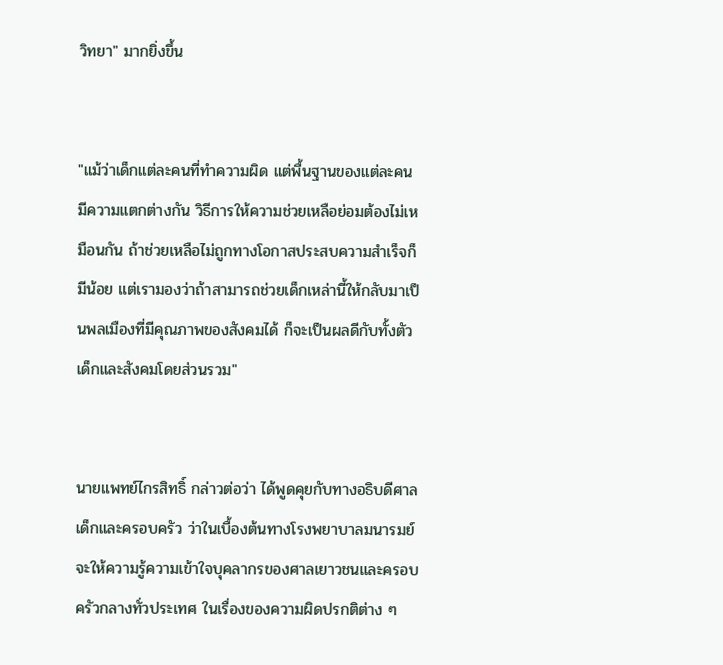วิทยา" มากยิ่งขึ้น


"แม้ว่าเด็กแต่ละคนที่ทำความผิด แต่พื้นฐานของแต่ละคนมีความแตกต่างกัน วิธีการให้ความช่วยเหลือย่อมต้องไม่เหมือนกัน ถ้าช่วยเหลือไม่ถูกทางโอกาสประสบความสำเร็จก็มีน้อย แต่เรามองว่าถ้าสามารถช่วยเด็กเหล่านี้ให้กลับมาเป็นพลเมืองที่มีคุณภาพของสังคมได้ ก็จะเป็นผลดีกับทั้งตัวเด็กและสังคมโดยส่วนรวม"


นายแพทย์ไกรสิทธิ์ กล่าวต่อว่า ได้พูดคุยกับทางอธิบดีศาลเด็กและครอบครัว ว่าในเบื้องต้นทางโรงพยาบาลมนารมย์จะให้ความรู้ความเข้าใจบุคลากรของศาลเยาวชนและครอบครัวกลางทั่วประเทศ ในเรื่องของความผิดปรกติต่าง ๆ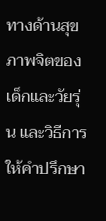ทางด้านสุขภาพจิตของเด็กและวัยรุ่น และวิธีการให้คำปรึกษา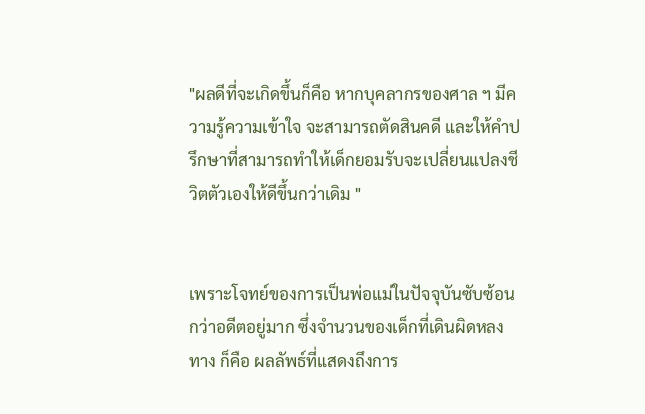"ผลดีที่จะเกิดขึ้นก็คือ หากบุคลากรของศาล ฯ มีความรู้ความเข้าใจ จะสามารถตัดสินคดี และให้คำปรึกษาที่สามารถทำให้เด็กยอมรับจะเปลี่ยนแปลงชีวิตตัวเองให้ดีขึ้นกว่าเดิม "


เพราะโจทย์ของการเป็นพ่อแม่ในปัจจุบันซับซ้อนกว่าอดีตอยู่มาก ซึ่งจำนวนของเด็กที่เดินผิดหลงทาง ก็คือ ผลลัพธ์ที่แสดงถึงการ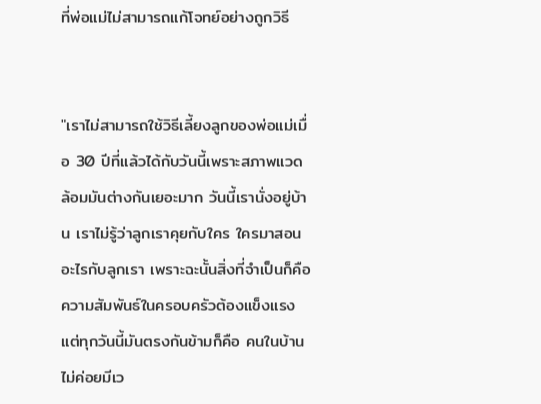ที่พ่อแม่ไม่สามารถแก้โจทย์อย่างถูกวิธี


"เราไม่สามารถใช้วิธีเลี้ยงลูกของพ่อแม่เมื่อ 30 ปีที่แล้วได้กับวันนี้เพราะสภาพแวดล้อมมันต่างกันเยอะมาก วันนี้เรานั่งอยู่บ้าน เราไม่รู้ว่าลูกเราคุยกับใคร ใครมาสอนอะไรกับลูกเรา เพราะฉะนั้นสิ่งที่จำเป็นก็คือ ความสัมพันธ์ในครอบครัวต้องแข็งแรง แต่ทุกวันนี้มันตรงกันข้ามก็คือ คนในบ้านไม่ค่อยมีเว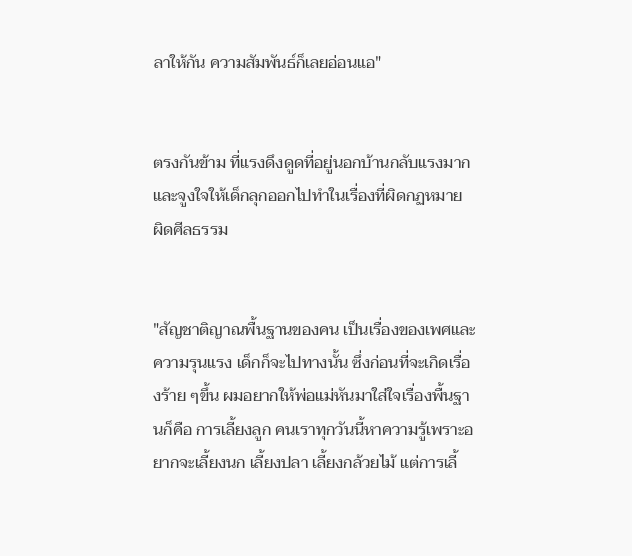ลาให้กัน ความสัมพันธ์ก็เลยอ่อนแอ"


ตรงกันข้าม ที่แรงดึงดูดที่อยู่นอกบ้านกลับแรงมาก และจูงใจให้เด็กลุกออกไปทำในเรื่องที่ผิดกฏหมาย ผิดศีลธรรม


"สัญชาติญาณพื้นฐานของคน เป็นเรื่องของเพศและความรุนแรง เด็กก็จะไปทางนั้น ซึ่งก่อนที่จะเกิดเรื่องร้าย ๆขึ้น ผมอยากให้พ่อแม่หันมาใส่ใจเรื่องพื้นฐานก็คือ การเลี้ยงลูก คนเราทุกวันนี้หาความรู้เพราะอยากจะเลี้ยงนก เลี้ยงปลา เลี้ยงกล้วยไม้ แต่การเลี้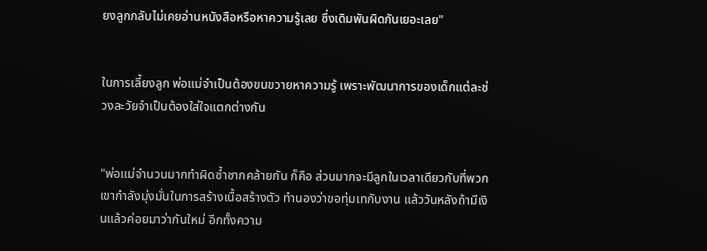ยงลูกกลับไม่เคยอ่านหนังสือหรือหาความรู้เลย ซึ่งเดิมพันผิดกันเยอะเลย"


ในการเลี้ยงลูก พ่อแม่จำเป็นต้องขนขวายหาความรู้ เพราะพัฒนาการของเด็กแต่ละช่วงละวัยจำเป็นต้องใส่ใจแตกต่างกัน


"พ่อแม่จำนวนมากทำผิดซ้ำซากคล้ายกัน ก็คือ ส่วนมากจะมีลูกในเวลาเดียวกับที่พวกเขากำลังมุ่งมั่นในการสร้างเนื้อสร้างตัว ทำนองว่าขอทุ่มเทกับงาน แล้ววันหลังถ้ามีเงินแล้วค่อยมาว่ากันใหม่ อีกทั้งความ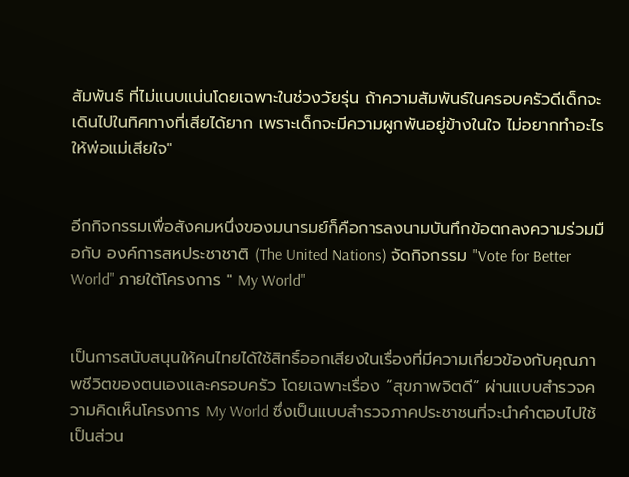สัมพันธ์ ที่ไม่แนบแน่นโดยเฉพาะในช่วงวัยรุ่น ถ้าความสัมพันธ์ในครอบครัวดีเด็กจะเดินไปในทิศทางที่เสียได้ยาก เพราะเด็กจะมีความผูกพันอยู่ข้างในใจ ไม่อยากทำอะไรให้พ่อแม่เสียใจ"


อีกกิจกรรมเพื่อสังคมหนึ่งของมนารมย์ก็คือการลงนามบันทึกข้อตกลงความร่วมมือกับ องค์การสหประชาชาติ (The United Nations) จัดกิจกรรม "Vote for Better World" ภายใต้โครงการ " My World"


เป็นการสนับสนุนให้คนไทยได้ใช้สิทธิ์ออกเสียงในเรื่องที่มีความเกี่ยวข้องกับคุณภาพชีวิตของตนเองและครอบครัว โดยเฉพาะเรื่อง “สุขภาพจิตดี” ผ่านแบบสำรวจความคิดเห็นโครงการ My World ซึ่งเป็นแบบสำรวจภาคประชาชนที่จะนำคำตอบไปใช้เป็นส่วน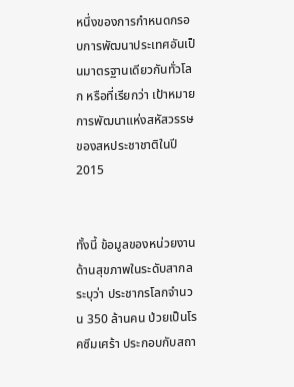หนึ่งของการกำหนดกรอบการพัฒนาประเทศอันเป็นมาตรฐานเดียวกันทั่วโลก หรือที่เรียกว่า เป้าหมายการพัฒนาแห่งสหัสวรรษของสหประชาชาติในปี 2015


ทั้งนี้ ข้อมูลของหน่วยงานด้านสุขภาพในระดับสากลระบุว่า ประชากรโลกจำนวน 350 ล้านคน ป่วยเป็นโรคซึมเศร้า ประกอบกับสถา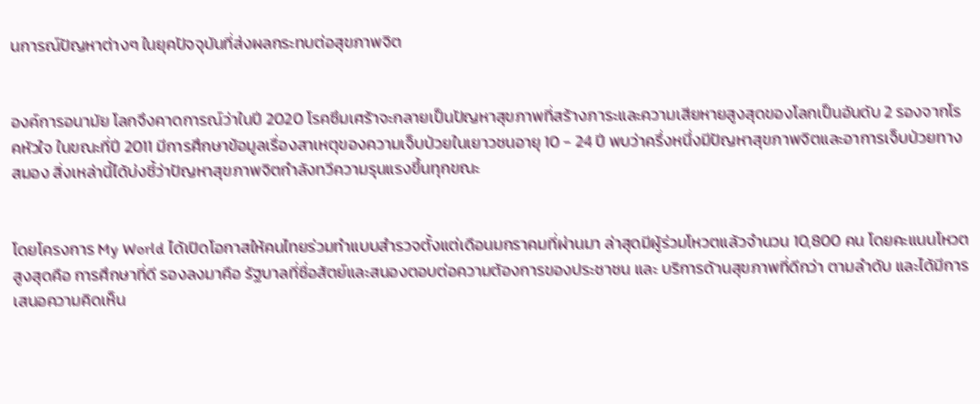นการณ์ปัญหาต่างๆ ในยุคปัจจุบันที่ส่งผลกระทบต่อสุขภาพจิต


องค์การอนามัย โลกจึงคาดการณ์ว่าในปี 2020 โรคซึมเศร้าจะกลายเป็นปัญหาสุขภาพที่สร้างภาระและความเสียหายสูงสุดของโลกเป็นอันดับ 2 รองจากโรคหัวใจ ในขณะที่ปี 2011 มีการศึกษาข้อมูลเรื่องสาเหตุของความเจ็บป่วยในเยาวชนอายุ 10 - 24 ปี พบว่าครึ่งหนึ่งมีปัญหาสุขภาพจิตและอาการเจ็บป่วยทางสมอง สิ่งเหล่านี้ได้บ่งชี้ว่าปัญหาสุขภาพจิตกำลังทวีความรุนแรงขึ้นทุกขณะ


โดยโครงการ My World ได้เปิดโอกาสให้คนไทยร่วมทำแบบสำรวจตั้งแต่เดือนมกราคมที่ผ่านมา ล่าสุดมีผู้ร่วมโหวตแล้วจำนวน 10,800 คน โดยคะแนนโหวตสูงสุดคือ การศึกษาที่ดี รองลงมาคือ รัฐบาลที่ซื่อสัตย์และสนองตอบต่อความต้องการของประชาชน และ บริการด้านสุขภาพที่ดีกว่า ตามลำดับ และได้มีการเสนอความคิดเห็น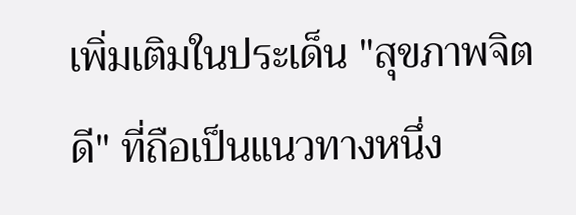เพิ่มเติมในประเด็น "สุขภาพจิตดี" ที่ถือเป็นแนวทางหนึ่ง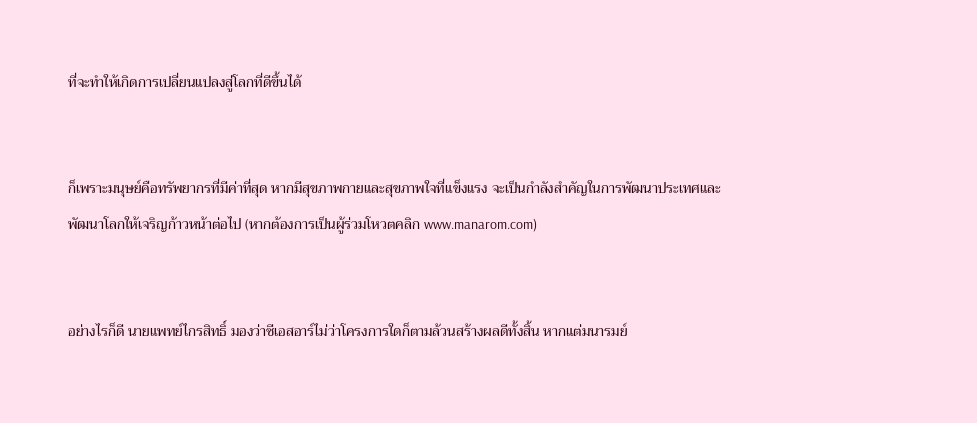ที่จะทำให้เกิดการเปลี่ยนแปลงสู่โลกที่ดีขึ้นได้


ก็เพราะมนุษย์คือทรัพยากรที่มีค่าที่สุด หากมีสุขภาพกายและสุขภาพใจที่แข็งแรง จะเป็นกำลังสำคัญในการพัฒนาประเทศและพัฒนาโลกให้เจริญก้าวหน้าต่อไป (หากต้องการเป็นผู้ร่วมโหวตคลิก www.manarom.com)


อย่างไรก็ดี นายแพทย์ไกรสิทธิ์ มองว่าซีเอสอาร์ไม่ว่าโครงการใดก็ตามล้วนสร้างผลดีทั้งสิ้น หากแต่มนารมย์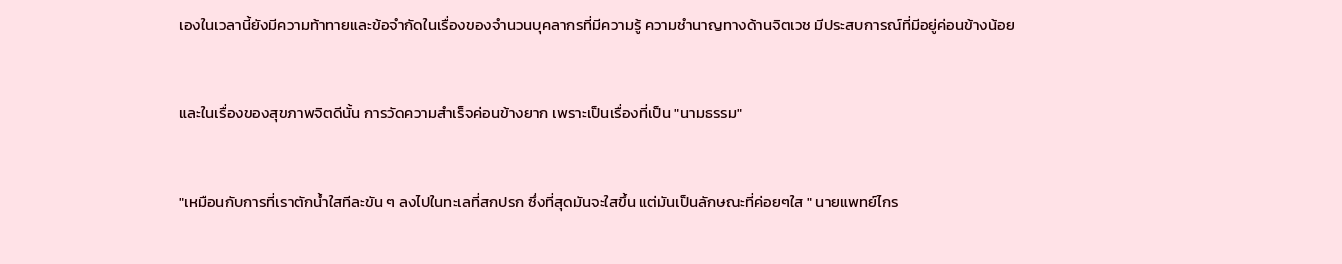เองในเวลานี้ยังมีความท้าทายและข้อจำกัดในเรื่องของจำนวนบุคลากรที่มีความรู้ ความชำนาญทางด้านจิตเวช มีประสบการณ์ที่มีอยู่ค่อนข้างน้อย


และในเรื่องของสุขภาพจิตดีนั้น การวัดความสำเร็จค่อนข้างยาก เพราะเป็นเรื่องที่เป็น "นามธรรม"


"เหมือนกับการที่เราตักน้ำใสทีละขัน ๆ ลงไปในทะเลที่สกปรก ซึ่งที่สุดมันจะใสขึ้น แต่มันเป็นลักษณะที่ค่อยๆใส " นายแพทย์ไกร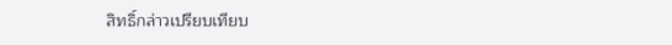สิทธิ์กล่าวเปรียบเทียบ